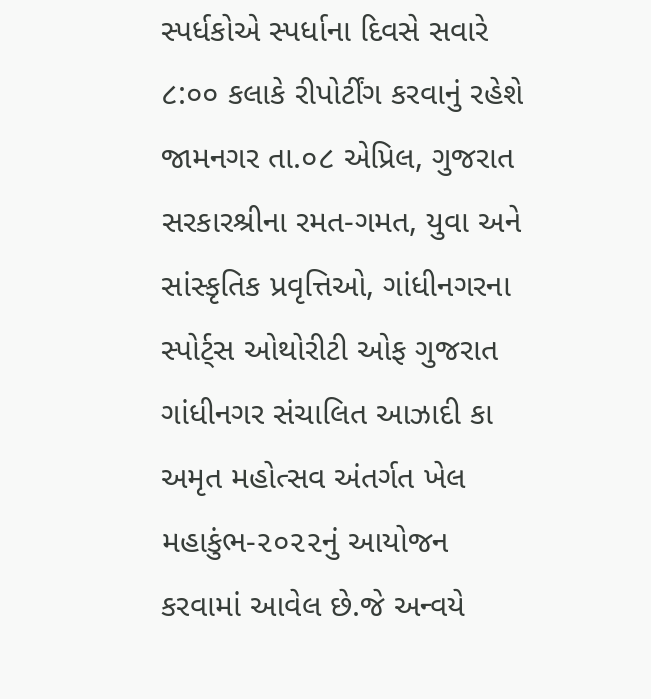સ્પર્ધકોએ સ્પર્ધાના દિવસે સવારે ૮:૦૦ કલાકે રીપોર્ટીંગ કરવાનું રહેશે
જામનગર તા.૦૮ એપ્રિલ, ગુજરાત સરકારશ્રીના રમત-ગમત, યુવા અને સાંસ્કૃતિક પ્રવૃત્તિઓ, ગાંધીનગરના સ્પોર્ટ્સ ઓથોરીટી ઓફ ગુજરાત ગાંધીનગર સંચાલિત આઝાદી કા અમૃત મહોત્સવ અંતર્ગત ખેલ મહાકુંભ-૨૦૨૨નું આયોજન કરવામાં આવેલ છે.જે અન્વયે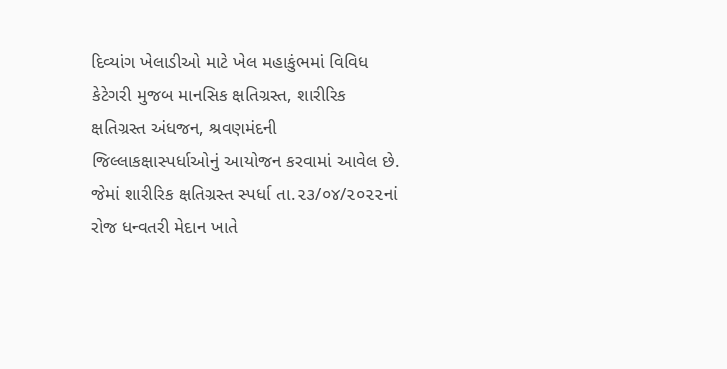દિવ્યાંગ ખેલાડીઓ માટે ખેલ મહાકુંભમાં વિવિધ કેટેગરી મુજબ માનસિક ક્ષતિગ્રસ્ત, શારીરિક ક્ષતિગ્રસ્ત અંધજન, શ્રવણમંદની જિલ્લાકક્ષાસ્પર્ધાઓનું આયોજન કરવામાં આવેલ છે. જેમાં શારીરિક ક્ષતિગ્રસ્ત સ્પર્ધા તા.૨૩/૦૪/૨૦૨૨નાં રોજ ધન્વતરી મેદાન ખાતે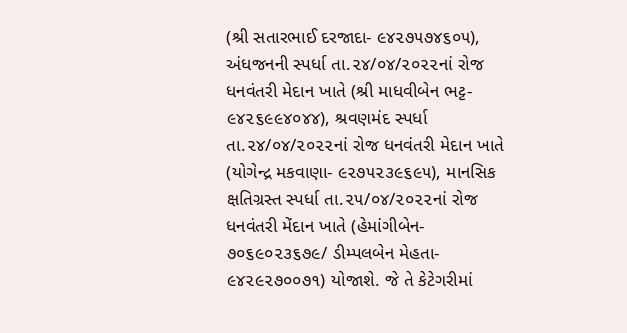(શ્રી સતારભાઈ દરજાદા- ૯૪૨૭૫૭૪૬૦૫), અંધજનની સ્પર્ધા તા.૨૪/૦૪/૨૦૨૨નાં રોજ ધનવંતરી મેદાન ખાતે (શ્રી માધવીબેન ભટ્ટ- ૯૪૨૬૯૯૪૦૪૪), શ્રવણમંદ સ્પર્ધા તા.૨૪/૦૪/૨૦૨૨નાં રોજ ધનવંતરી મેદાન ખાતે (યોગેન્દ્ર મકવાણા- ૯૨૭૫૨૩૯૬૯૫), માનસિક ક્ષતિગ્રસ્ત સ્પર્ધા તા.૨૫/૦૪/૨૦૨૨નાં રોજ ધનવંતરી મેંદાન ખાતે (હેમાંગીબેન- ૭૦૬૯૦૨૩૬૭૯/ ડીમ્પલબેન મેહતા- ૯૪૨૯૨૭૦૦૭૧) યોજાશે. જે તે કેટેગરીમાં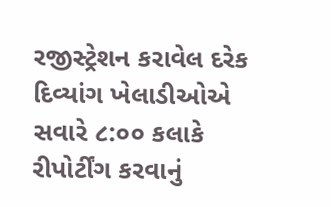રજીસ્ટ્રેશન કરાવેલ દરેક દિવ્યાંગ ખેલાડીઓએ સવારે ૮:૦૦ કલાકે રીપોર્ટીંગ કરવાનું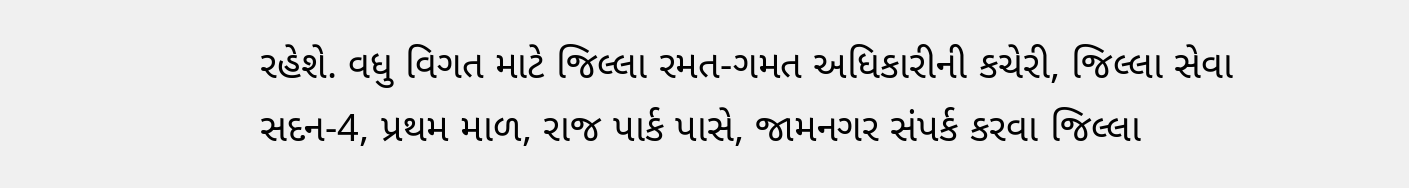રહેશે. વધુ વિગત માટે જિલ્લા રમત-ગમત અધિકારીની કચેરી, જિલ્લા સેવા સદન-4, પ્રથમ માળ, રાજ પાર્ક પાસે, જામનગર સંપર્ક કરવા જિલ્લા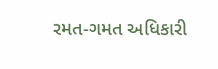રમત-ગમત અધિકારી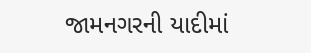જામનગરની યાદીમાં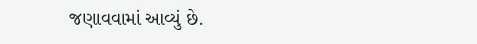જણાવવામાં આવ્યું છે.